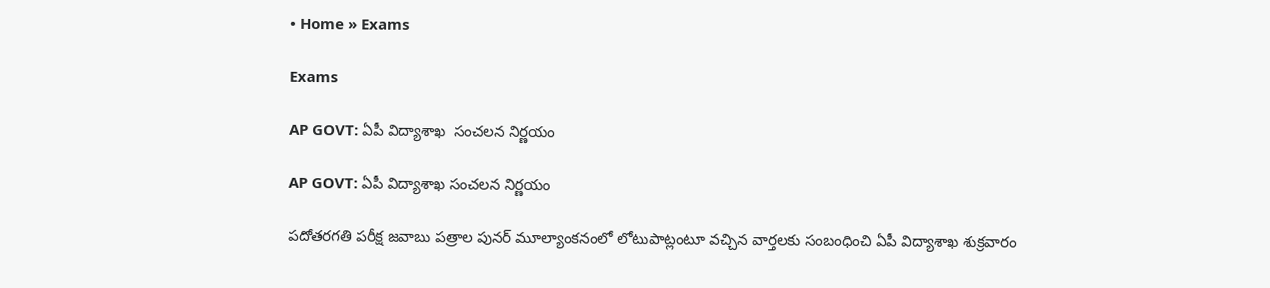• Home » Exams

Exams

AP GOVT: ఏపీ విద్యాశాఖ  సంచలన నిర్ణయం

AP GOVT: ఏపీ విద్యాశాఖ సంచలన నిర్ణయం

పదోతరగతి పరీక్ష జవాబు పత్రాల పునర్ మూల్యాంకనంలో లోటుపాట్లంటూ వచ్చిన వార్తలకు సంబంధించి ఏపీ విద్యాశాఖ శుక్రవారం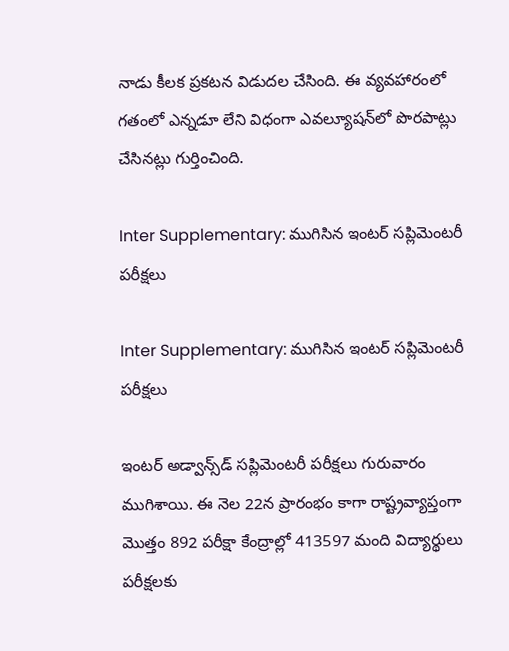నాడు కీలక ప్రకటన విడుదల చేసింది. ఈ వ్యవహారంలో గతంలో ఎన్నడూ లేని విధంగా ఎవల్యూషన్‌లో పొరపాట్లు చేసినట్లు గుర్తించింది.

Inter Supplementary: ముగిసిన ఇంటర్‌ సప్లిమెంటరీ పరీక్షలు

Inter Supplementary: ముగిసిన ఇంటర్‌ సప్లిమెంటరీ పరీక్షలు

ఇంటర్‌ అడ్వాన్స్‌డ్‌ సప్లిమెంటరీ పరీక్షలు గురువారం ముగిశాయి. ఈ నెల 22న ప్రారంభం కాగా రాష్ట్రవ్యాప్తంగా మొత్తం 892 పరీక్షా కేంద్రాల్లో 413597 మంది విద్యార్థులు పరీక్షలకు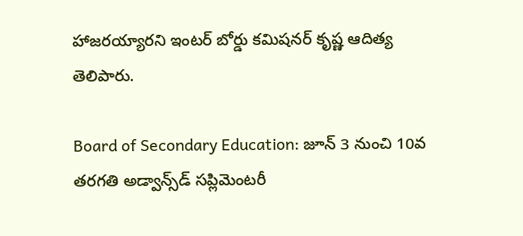హాజరయ్యారని ఇంటర్‌ బోర్డు కమిషనర్‌ కృష్ణ ఆదిత్య తెలిపారు.

Board of Secondary Education: జూన్‌ 3 నుంచి 10వ తరగతి అడ్వాన్స్‌డ్‌ సప్లిమెంటరీ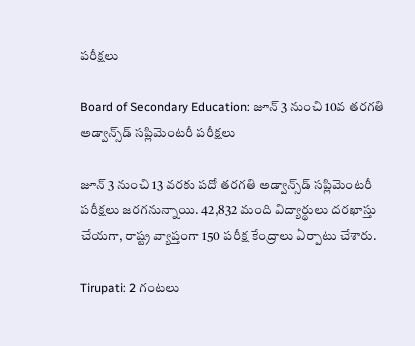పరీక్షలు

Board of Secondary Education: జూన్‌ 3 నుంచి 10వ తరగతి అడ్వాన్స్‌డ్‌ సప్లిమెంటరీ పరీక్షలు

జూన్‌ 3 నుంచి 13 వరకు పదో తరగతి అడ్వాన్స్‌డ్‌ సప్లిమెంటరీ పరీక్షలు జరగనున్నాయి. 42,832 మంది విద్యార్థులు దరఖాస్తు చేయగా, రాష్ట్ర వ్యాప్తంగా 150 పరీక్ష కేంద్రాలు ఏర్పాటు చేశారు.

Tirupati: 2 గంటలు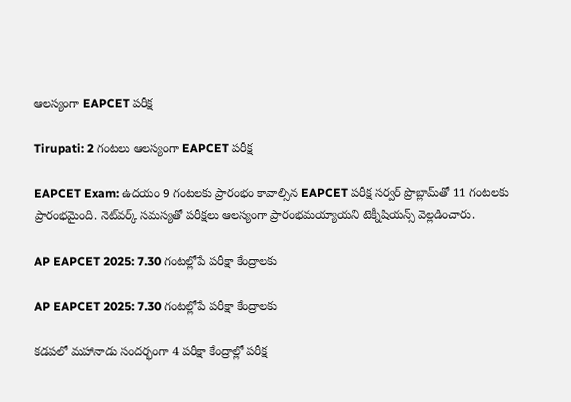ఆలస్యంగా EAPCET పరీక్ష

Tirupati: 2 గంటలు ఆలస్యంగా EAPCET పరీక్ష

EAPCET Exam: ఉదయం 9 గంటలకు ప్రారంభం కావాల్సిన EAPCET పరీక్ష సర్వర్ ప్రొబ్లామ్‌తో 11 గంటలకు ప్రారంభమైంది. నెట్‌వర్క్ సమస్యతో పరీక్షలు ఆలస్యంగా ప్రారంభమయ్యాయని టెక్నీషియన్స్ వెల్లడించారు.

AP EAPCET 2025: 7.30 గంటల్లోపే పరీక్షా కేంద్రాలకు

AP EAPCET 2025: 7.30 గంటల్లోపే పరీక్షా కేంద్రాలకు

కడపలో మహానాడు సందర్భంగా 4 పరీక్షా కేంద్రాల్లో పరీక్ష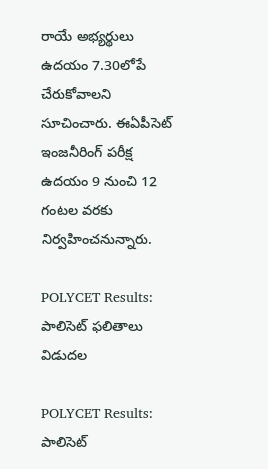రాయే అభ్యర్థులు ఉదయం 7.30లోపే చేరుకోవాలని సూచించారు. ఈఏపీసెట్‌ ఇంజనీరింగ్‌ పరీక్ష ఉదయం 9 నుంచి 12 గంటల వరకు నిర్వహించనున్నారు.

POLYCET Results: పాలిసెట్‌ ఫలితాలు విడుదల

POLYCET Results: పాలిసెట్‌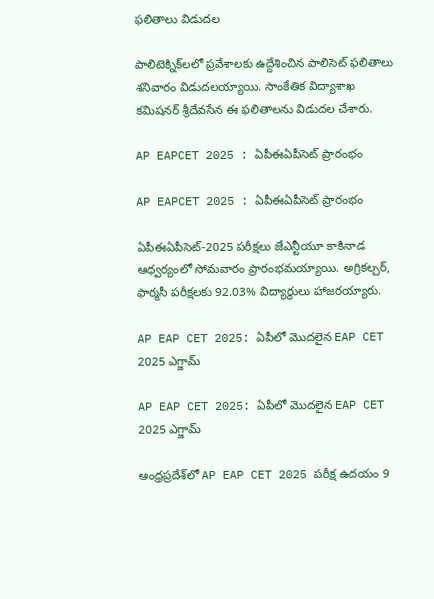ఫలితాలు విడుదల

పాలిటెక్నిక్‌లలో ప్రవేశాలకు ఉద్దేశించిన పాలిసెట్‌ ఫలితాలు శనివారం విడుదలయ్యాయి. సాంకేతిక విద్యాశాఖ కమిషనర్‌ శ్రీదేవసేన ఈ ఫలితాలను విడుదల చేశారు.

AP EAPCET 2025 : ఏపీఈఏపీసెట్‌ ప్రారంభం

AP EAPCET 2025 : ఏపీఈఏపీసెట్‌ ప్రారంభం

ఏపీఈఏపీసెట్‌-2025 పరీక్షలు జేఎన్టీయూ కాకినాడ ఆధ్వర్యంలో సోమవారం ప్రారంభమయ్యాయి. అగ్రికల్చర్‌, ఫార్మసీ పరీక్షలకు 92.03% విద్యార్థులు హాజరయ్యారు.

AP EAP CET 2025: ఏపీలో మొదలైన EAP CET 2025 ఎగ్జామ్

AP EAP CET 2025: ఏపీలో మొదలైన EAP CET 2025 ఎగ్జామ్

ఆంధ్రప్రదేశ్‌లో AP EAP CET 2025 పరీక్ష ఉదయం 9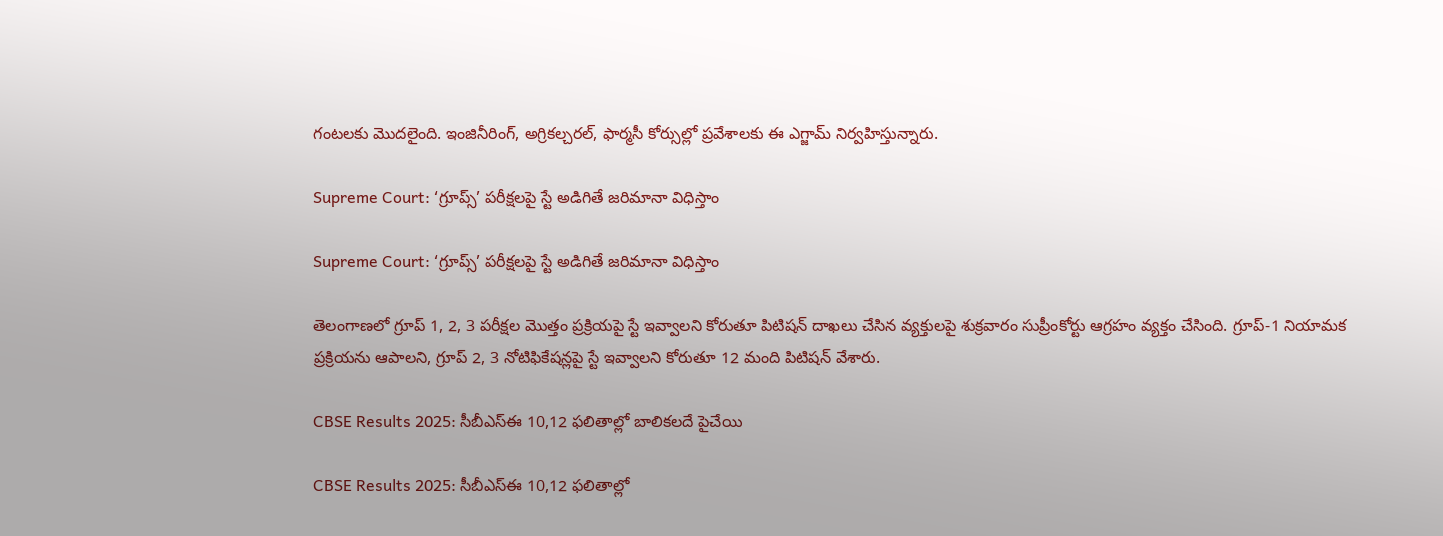గంటలకు మొదలైంది. ఇంజినీరింగ్, అగ్రికల్చరల్, ఫార్మసీ కోర్సుల్లో ప్రవేశాలకు ఈ ఎగ్జామ్ నిర్వహిస్తున్నారు.

Supreme Court: ‘గ్రూప్స్‌’ పరీక్షలపై స్టే అడిగితే జరిమానా విధిస్తాం

Supreme Court: ‘గ్రూప్స్‌’ పరీక్షలపై స్టే అడిగితే జరిమానా విధిస్తాం

తెలంగాణలో గ్రూప్‌ 1, 2, 3 పరీక్షల మొత్తం ప్రక్రియపై స్టే ఇవ్వాలని కోరుతూ పిటిషన్‌ దాఖలు చేసిన వ్యక్తులపై శుక్రవారం సుప్రీంకోర్టు ఆగ్రహం వ్యక్తం చేసింది. గ్రూప్‌-1 నియామక ప్రక్రియను ఆపాలని, గ్రూప్‌ 2, 3 నోటిఫికేషన్లపై స్టే ఇవ్వాలని కోరుతూ 12 మంది పిటిషన్‌ వేశారు.

CBSE Results 2025: సీబీఎస్ఈ 10,12 ఫలితాల్లో బాలికలదే పైచేయి

CBSE Results 2025: సీబీఎస్ఈ 10,12 ఫలితాల్లో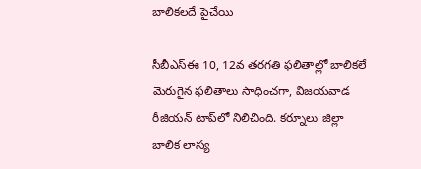బాలికలదే పైచేయి

సీబీఎస్‌ఈ 10, 12వ తరగతి ఫలితాల్లో బాలికలే మెరుగైన ఫలితాలు సాధించగా, విజయవాడ రీజియన్‌ టాప్‌లో నిలిచింది. కర్నూలు జిల్లా బాలిక లాస్య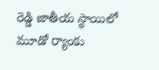రెడ్డి జాతీయ స్థాయిలో మూడో ర్యాంకు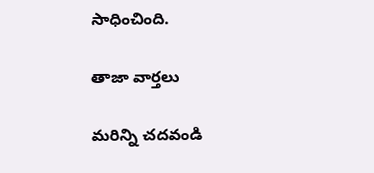సాధించింది.

తాజా వార్తలు

మరిన్ని చదవండి